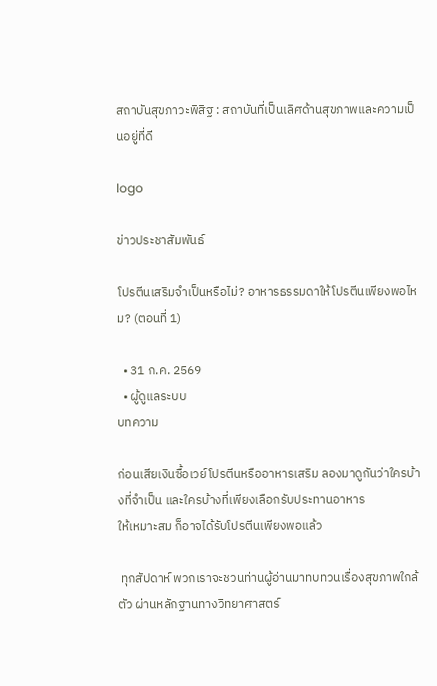สถาบันสุขภาวะพิสิฐ : สถาบันที่เป็นเลิศด้านสุขภาพและความเป็นอยู่ที่ดี

logo

ข่าวประชาสัมพันธ์

โปรตีนเสริมจำเป็นหรือไม่? อาหารธรรมดาให้โปรตีนเพียงพอไหม? (ตอนที่ 1)

  • 31 ก.ค. 2569
  • ผู้ดูแลระบบ
บทความ

ก่อนเสียเงินซื้อเวย์โปรตีนหรืออาหารเสริม ลองมาดูกันว่าใครบ้างที่จำเป็น และใครบ้างที่เพียงเลือกรับประทานอาหาร
ให้เหมาะสม ก็อาจได้รับโปรตีนเพียงพอแล้ว

 ทุกสัปดาห์ พวกเราจะชวนท่านผู้อ่านมาทบทวนเรื่องสุขภาพใกล้ตัว ผ่านหลักฐานทางวิทยาศาสตร์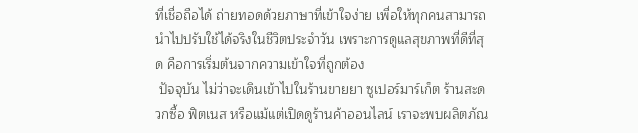ที่เชื่อถือได้ ถ่ายทอดด้วยภาษาที่เข้าใจง่าย เพื่อให้ทุกคนสามารถนำไปปรับใช้ได้จริงในชีวิตประจำวัน เพราะการดูแลสุขภาพที่ดีที่สุด คือการเริ่มต้นจากความเข้าใจที่ถูกต้อง
 ปัจจุบัน ไม่ว่าจะเดินเข้าไปในร้านขายยา ซูเปอร์มาร์เก็ต ร้านสะดวกซื้อ ฟิตเนส หรือแม้แต่เปิดดูร้านค้าออนไลน์ เราจะพบผลิตภัณ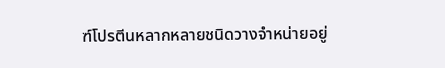ฑ์โปรตีนหลากหลายชนิดวางจำหน่ายอยู่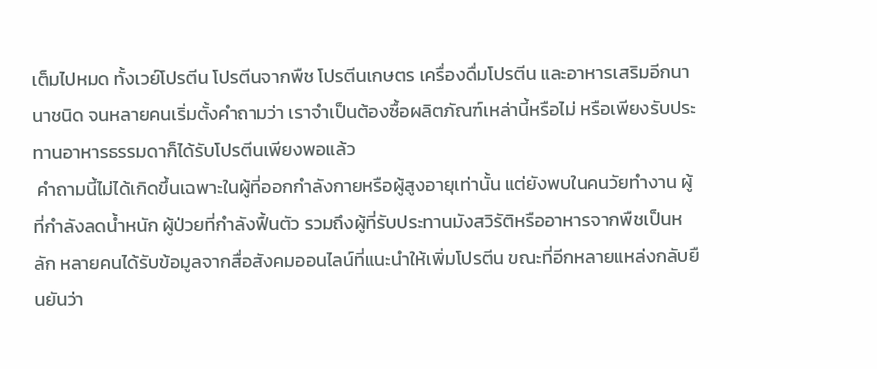เต็มไปหมด ทั้งเวย์โปรตีน โปรตีนจากพืช โปรตีนเกษตร เครื่องดื่มโปรตีน และอาหารเสริมอีกนานาชนิด จนหลายคนเริ่มตั้งคำถามว่า เราจำเป็นต้องซื้อผลิตภัณฑ์เหล่านี้หรือไม่ หรือเพียงรับประทานอาหารธรรมดาก็ได้รับโปรตีนเพียงพอแล้ว
 คำถามนี้ไม่ได้เกิดขึ้นเฉพาะในผู้ที่ออกกำลังกายหรือผู้สูงอายุเท่านั้น แต่ยังพบในคนวัยทำงาน ผู้ที่กำลังลดน้ำหนัก ผู้ป่วยที่กำลังฟื้นตัว รวมถึงผู้ที่รับประทานมังสวิรัติหรืออาหารจากพืชเป็นหลัก หลายคนได้รับข้อมูลจากสื่อสังคมออนไลน์ที่แนะนำให้เพิ่มโปรตีน ขณะที่อีกหลายแหล่งกลับยืนยันว่า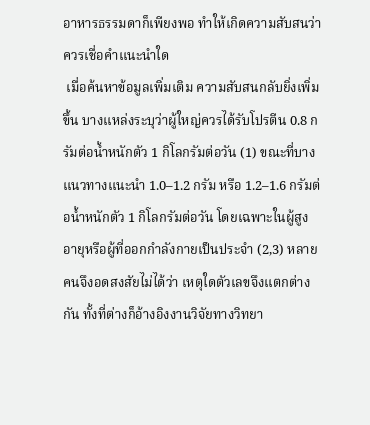อาหารธรรมดาก็เพียงพอ ทำให้เกิดความสับสนว่าควรเชื่อคำแนะนำใด
 เมื่อค้นหาข้อมูลเพิ่มเติม ความสับสนกลับยิ่งเพิ่มขึ้น บางแหล่งระบุว่าผู้ใหญ่ควรได้รับโปรตีน 0.8 กรัมต่อน้ำหนักตัว 1 กิโลกรัมต่อวัน (1) ขณะที่บางแนวทางแนะนำ 1.0–1.2 กรัม หรือ 1.2–1.6 กรัมต่อน้ำหนักตัว 1 กิโลกรัมต่อวัน โดยเฉพาะในผู้สูงอายุหรือผู้ที่ออกกำลังกายเป็นประจำ (2,3) หลายคนจึงอดสงสัยไม่ได้ว่า เหตุใดตัวเลขจึงแตกต่างกัน ทั้งที่ต่างก็อ้างอิงงานวิจัยทางวิทยา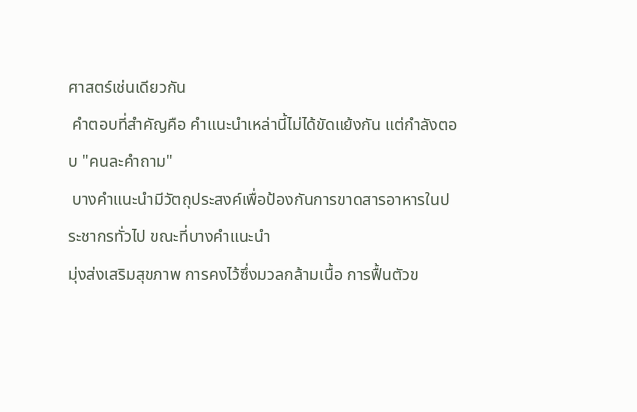ศาสตร์เช่นเดียวกัน
 คำตอบที่สำคัญคือ คำแนะนำเหล่านี้ไม่ได้ขัดแย้งกัน แต่กำลังตอบ "คนละคำถาม"
 บางคำแนะนำมีวัตถุประสงค์เพื่อป้องกันการขาดสารอาหารในประชากรทั่วไป ขณะที่บางคำแนะนำ
มุ่งส่งเสริมสุขภาพ การคงไว้ซึ่งมวลกล้ามเนื้อ การฟื้นตัวข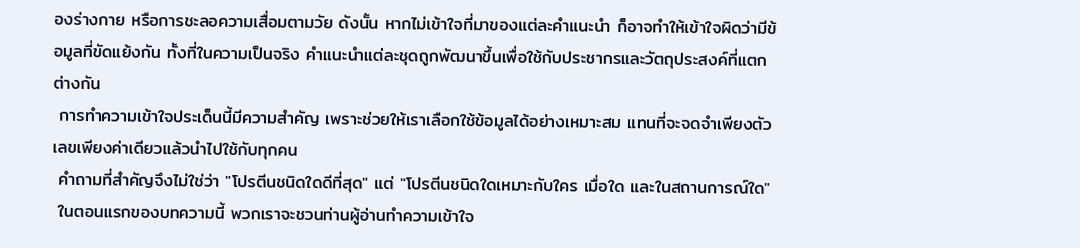องร่างกาย หรือการชะลอความเสื่อมตามวัย ดังนั้น หากไม่เข้าใจที่มาของแต่ละคำแนะนำ ก็อาจทำให้เข้าใจผิดว่ามีข้อมูลที่ขัดแย้งกัน ทั้งที่ในความเป็นจริง คำแนะนำแต่ละชุดถูกพัฒนาขึ้นเพื่อใช้กับประชากรและวัตถุประสงค์ที่แตกต่างกัน
 การทำความเข้าใจประเด็นนี้มีความสำคัญ เพราะช่วยให้เราเลือกใช้ข้อมูลได้อย่างเหมาะสม แทนที่จะจดจำเพียงตัวเลขเพียงค่าเดียวแล้วนำไปใช้กับทุกคน
 คำถามที่สำคัญจึงไม่ใช่ว่า "โปรตีนชนิดใดดีที่สุด" แต่ "โปรตีนชนิดใดเหมาะกับใคร เมื่อใด และในสถานการณ์ใด"
 ในตอนแรกของบทความนี้ พวกเราจะชวนท่านผู้อ่านทำความเข้าใจ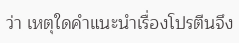ว่า เหตุใดคำแนะนำเรื่องโปรตีนจึง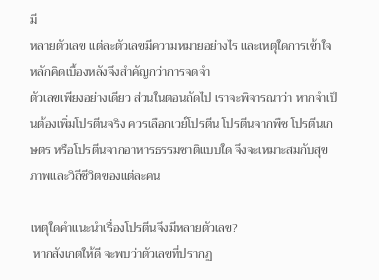มี
หลายตัวเลข แต่ละตัวเลขมีความหมายอย่างไร และเหตุใดการเข้าใจหลักคิดเบื้องหลังจึงสำคัญกว่าการจดจำ
ตัวเลขเพียงอย่างเดียว ส่วนในตอนถัดไป เราจะพิจารณาว่า หากจำเป็นต้องเพิ่มโปรตีนจริง ควรเลือกเวย์โปรตีน โปรตีนจากพืช โปรตีนเกษตร หรือโปรตีนจากอาหารธรรมชาติแบบใด จึงจะเหมาะสมกับสุขภาพและวิถีชีวิตของแต่ละคน

เหตุใดคำแนะนำเรื่องโปรตีนจึงมีหลายตัวเลข?
 หากสังเกตให้ดี จะพบว่าตัวเลขที่ปรากฏ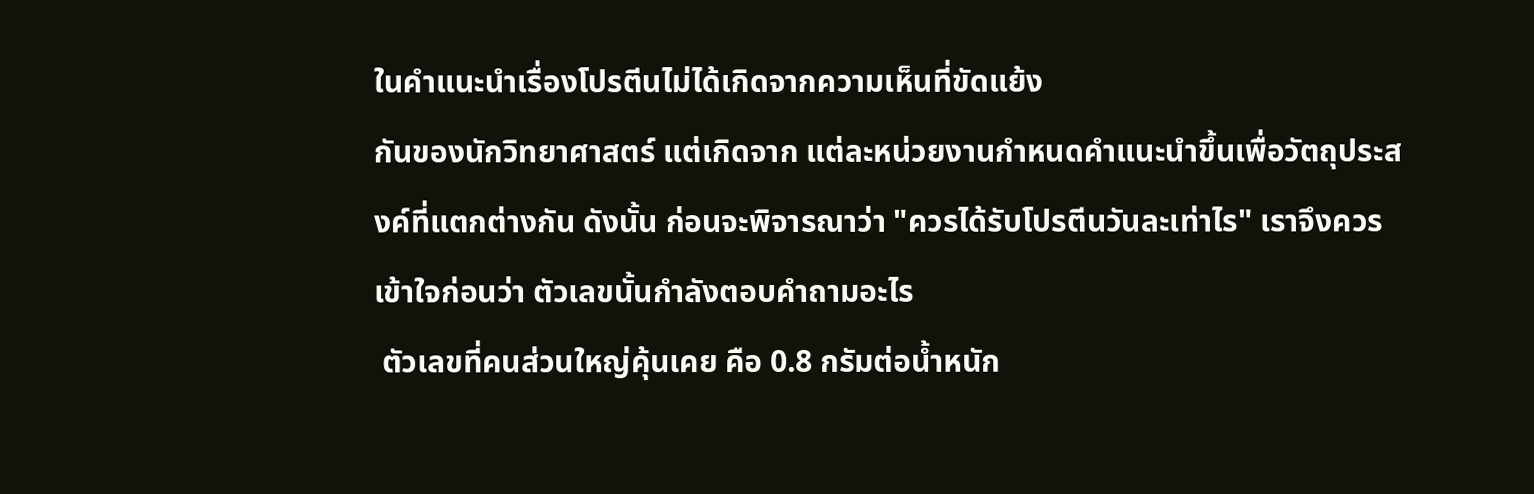ในคำแนะนำเรื่องโปรตีนไม่ได้เกิดจากความเห็นที่ขัดแย้ง
กันของนักวิทยาศาสตร์ แต่เกิดจาก แต่ละหน่วยงานกำหนดคำแนะนำขึ้นเพื่อวัตถุประสงค์ที่แตกต่างกัน ดังนั้น ก่อนจะพิจารณาว่า "ควรได้รับโปรตีนวันละเท่าไร" เราจึงควรเข้าใจก่อนว่า ตัวเลขนั้นกำลังตอบคำถามอะไร
 ตัวเลขที่คนส่วนใหญ่คุ้นเคย คือ 0.8 กรัมต่อน้ำหนัก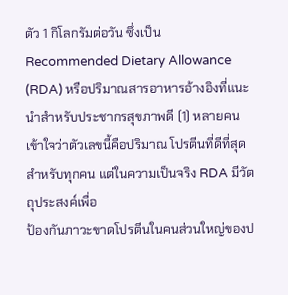ตัว 1 กิโลกรัมต่อวัน ซึ่งเป็น Recommended Dietary Allowance (RDA) หรือปริมาณสารอาหารอ้างอิงที่แนะนำสำหรับประชากรสุขภาพดี (1) หลายคนเข้าใจว่าตัวเลขนี้คือปริมาณ โปรตีนที่ดีที่สุดสำหรับทุกคน แต่ในความเป็นจริง RDA มีวัตถุประสงค์เพื่อ
ป้องกันภาวะขาดโปรตีนในคนส่วนใหญ่ของป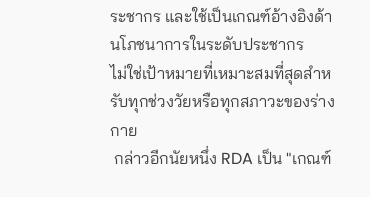ระชากร และใช้เป็นเกณฑ์อ้างอิงด้านโภชนาการในระดับประชากร
ไม่ใช่เป้าหมายที่เหมาะสมที่สุดสำหรับทุกช่วงวัยหรือทุกสภาวะของร่างกาย
 กล่าวอีกนัยหนึ่ง RDA เป็น "เกณฑ์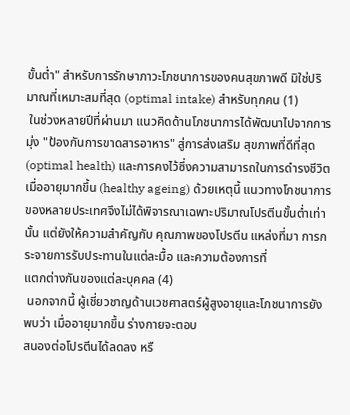ขั้นต่ำ" สำหรับการรักษาภาวะโภชนาการของคนสุขภาพดี มิใช่ปริมาณที่เหมาะสมที่สุด (optimal intake) สำหรับทุกคน (1)
 ในช่วงหลายปีที่ผ่านมา แนวคิดด้านโภชนาการได้พัฒนาไปจากการมุ่ง "ป้องกันการขาดสารอาหาร" สู่การส่งเสริม สุขภาพที่ดีที่สุด (optimal health) และการคงไว้ซึ่งความสามารถในการดำรงชีวิตเมื่ออายุมากขึ้น (healthy ageing) ด้วยเหตุนี้ แนวทางโภชนาการของหลายประเทศจึงไม่ได้พิจารณาเฉพาะปริมาณโปรตีนขั้นต่ำเท่านั้น แต่ยังให้ความสำคัญกับ คุณภาพของโปรตีน แหล่งที่มา การกระจายการรับประทานในแต่ละมื้อ และความต้องการที่
แตกต่างกันของแต่ละบุคคล (4)
 นอกจากนี้ ผู้เชี่ยวชาญด้านเวชศาสตร์ผู้สูงอายุและโภชนาการยังพบว่า เมื่ออายุมากขึ้น ร่างกายจะตอบ
สนองต่อโปรตีนได้ลดลง หรื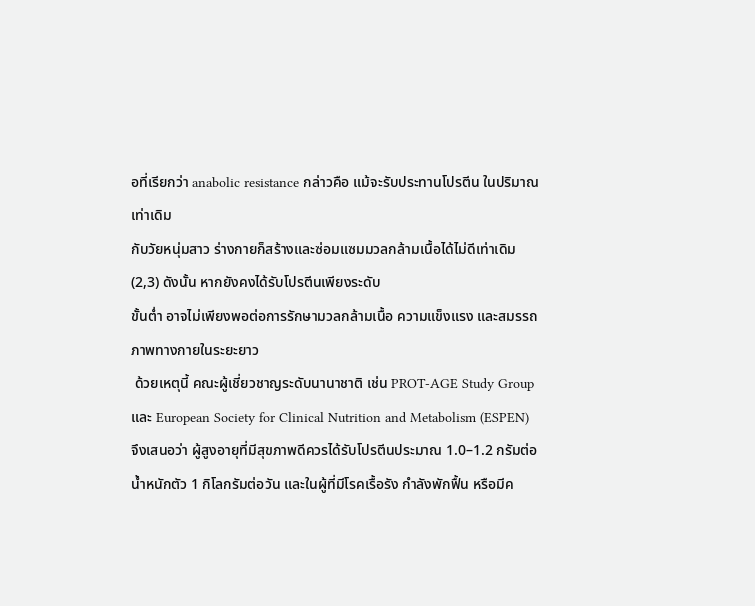อที่เรียกว่า anabolic resistance กล่าวคือ แม้จะรับประทานโปรตีน ในปริมาณเท่าเดิม
กับวัยหนุ่มสาว ร่างกายก็สร้างและซ่อมแซมมวลกล้ามเนื้อได้ไม่ดีเท่าเดิม (2,3) ดังนั้น หากยังคงได้รับโปรตีนเพียงระดับ
ขั้นต่ำ อาจไม่เพียงพอต่อการรักษามวลกล้ามเนื้อ ความแข็งแรง และสมรรถภาพทางกายในระยะยาว
 ด้วยเหตุนี้ คณะผู้เชี่ยวชาญระดับนานาชาติ เช่น PROT-AGE Study Group และ European Society for Clinical Nutrition and Metabolism (ESPEN) จึงเสนอว่า ผู้สูงอายุที่มีสุขภาพดีควรได้รับโปรตีนประมาณ 1.0–1.2 กรัมต่อน้ำหนักตัว 1 กิโลกรัมต่อวัน และในผู้ที่มีโรคเรื้อรัง กำลังพักฟื้น หรือมีค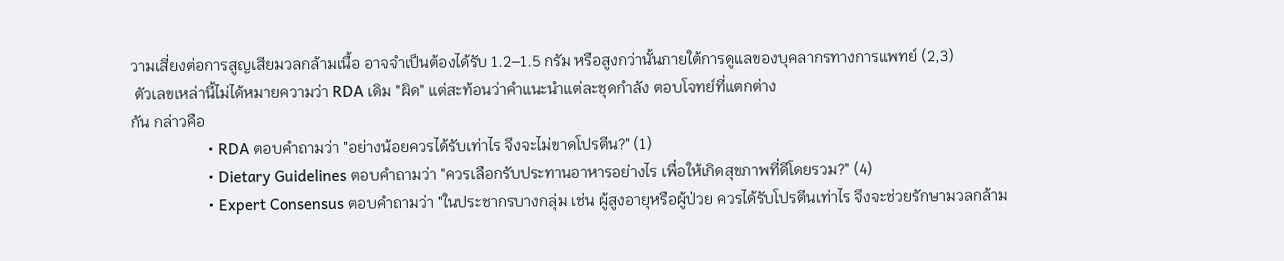วามเสี่ยงต่อการสูญเสียมวลกล้ามเนื้อ อาจจำเป็นต้องได้รับ 1.2–1.5 กรัม หรือสูงกว่านั้นภายใต้การดูแลของบุคลากรทางการแพทย์ (2,3)
 ตัวเลขเหล่านี้ไม่ได้หมายความว่า RDA เดิม "ผิด" แต่สะท้อนว่าคำแนะนำแต่ละชุดกำลัง ตอบโจทย์ที่แตกต่าง
กัน กล่าวคือ
                   • RDA ตอบคำถามว่า "อย่างน้อยควรได้รับเท่าไร จึงจะไม่ขาดโปรตีน?" (1)
                   • Dietary Guidelines ตอบคำถามว่า "ควรเลือกรับประทานอาหารอย่างไร เพื่อให้เกิดสุขภาพที่ดีโดยรวม?" (4)
                   • Expert Consensus ตอบคำถามว่า "ในประชากรบางกลุ่ม เช่น ผู้สูงอายุหรือผู้ป่วย ควรได้รับโปรตีนเท่าไร จึงจะช่วยรักษามวลกล้าม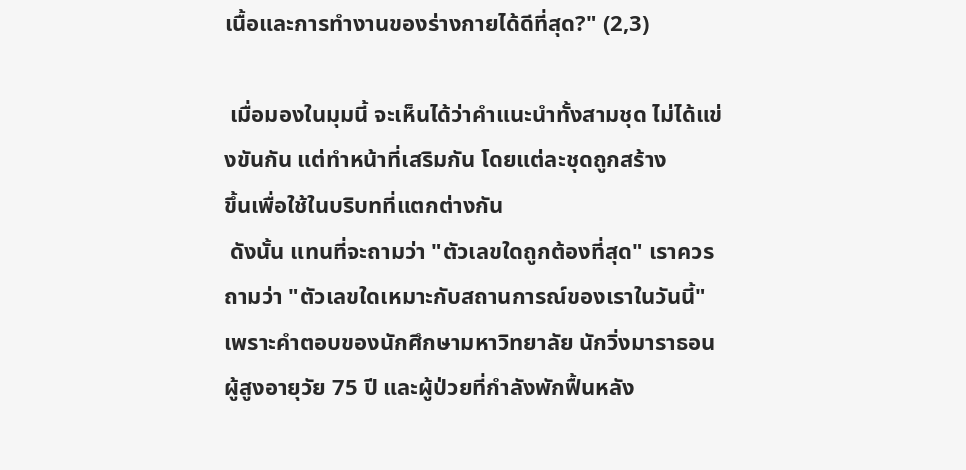เนื้อและการทำงานของร่างกายได้ดีที่สุด?" (2,3)

 เมื่อมองในมุมนี้ จะเห็นได้ว่าคำแนะนำทั้งสามชุด ไม่ได้แข่งขันกัน แต่ทำหน้าที่เสริมกัน โดยแต่ละชุดถูกสร้าง
ขึ้นเพื่อใช้ในบริบทที่แตกต่างกัน
 ดังนั้น แทนที่จะถามว่า "ตัวเลขใดถูกต้องที่สุด" เราควรถามว่า "ตัวเลขใดเหมาะกับสถานการณ์ของเราในวันนี้" เพราะคำตอบของนักศึกษามหาวิทยาลัย นักวิ่งมาราธอน ผู้สูงอายุวัย 75 ปี และผู้ป่วยที่กำลังพักฟื้นหลัง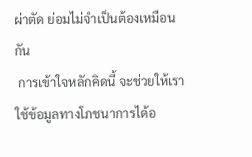ผ่าตัด ย่อมไม่จำเป็นต้องเหมือนกัน
 การเข้าใจหลักคิดนี้ จะช่วยให้เราใช้ข้อมูลทางโภชนาการได้อ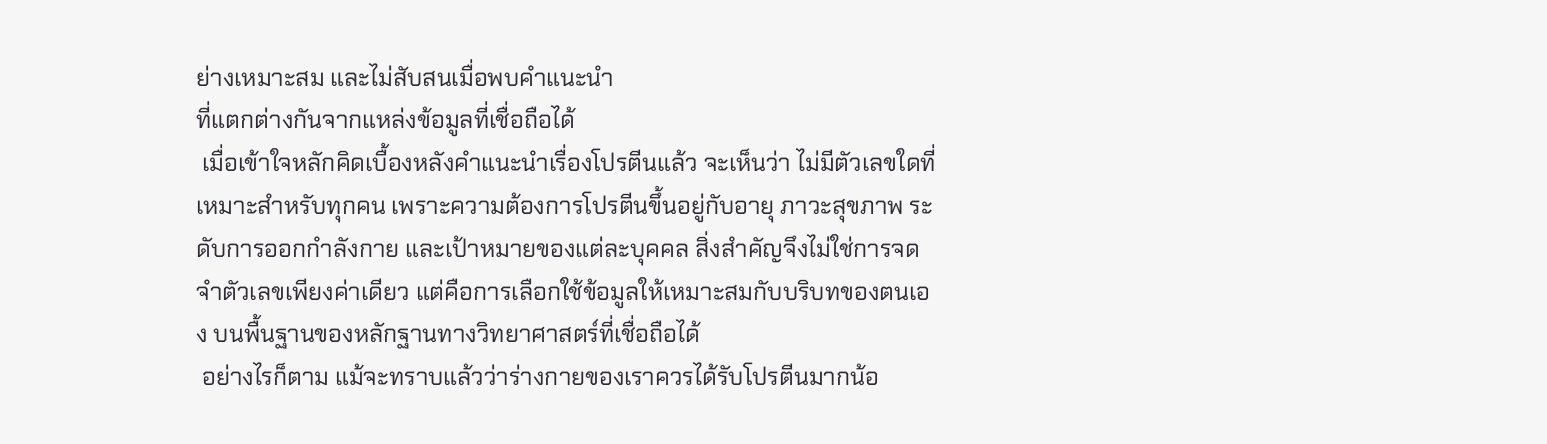ย่างเหมาะสม และไม่สับสนเมื่อพบคำแนะนำ
ที่แตกต่างกันจากแหล่งข้อมูลที่เชื่อถือได้
 เมื่อเข้าใจหลักคิดเบื้องหลังคำแนะนำเรื่องโปรตีนแล้ว จะเห็นว่า ไม่มีตัวเลขใดที่เหมาะสำหรับทุกคน เพราะความต้องการโปรตีนขึ้นอยู่กับอายุ ภาวะสุขภาพ ระดับการออกกำลังกาย และเป้าหมายของแต่ละบุคคล สิ่งสำคัญจึงไม่ใช่การจดจำตัวเลขเพียงค่าเดียว แต่คือการเลือกใช้ข้อมูลให้เหมาะสมกับบริบทของตนเอง บนพื้นฐานของหลักฐานทางวิทยาศาสตร์ที่เชื่อถือได้
 อย่างไรก็ตาม แม้จะทราบแล้วว่าร่างกายของเราควรได้รับโปรตีนมากน้อ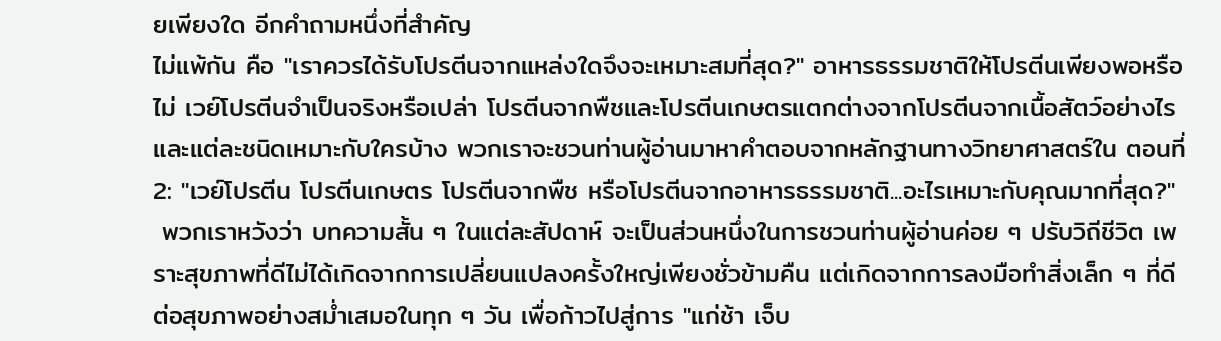ยเพียงใด อีกคำถามหนึ่งที่สำคัญ
ไม่แพ้กัน คือ "เราควรได้รับโปรตีนจากแหล่งใดจึงจะเหมาะสมที่สุด?" อาหารธรรมชาติให้โปรตีนเพียงพอหรือไม่ เวย์โปรตีนจำเป็นจริงหรือเปล่า โปรตีนจากพืชและโปรตีนเกษตรแตกต่างจากโปรตีนจากเนื้อสัตว์อย่างไร และแต่ละชนิดเหมาะกับใครบ้าง พวกเราจะชวนท่านผู้อ่านมาหาคำตอบจากหลักฐานทางวิทยาศาสตร์ใน ตอนที่ 2: "เวย์โปรตีน โปรตีนเกษตร โปรตีนจากพืช หรือโปรตีนจากอาหารธรรมชาติ...อะไรเหมาะกับคุณมากที่สุด?"
 พวกเราหวังว่า บทความสั้น ๆ ในแต่ละสัปดาห์ จะเป็นส่วนหนึ่งในการชวนท่านผู้อ่านค่อย ๆ ปรับวิถีชีวิต เพราะสุขภาพที่ดีไม่ได้เกิดจากการเปลี่ยนแปลงครั้งใหญ่เพียงชั่วข้ามคืน แต่เกิดจากการลงมือทำสิ่งเล็ก ๆ ที่ดีต่อสุขภาพอย่างสม่ำเสมอในทุก ๆ วัน เพื่อก้าวไปสู่การ "แก่ช้า เจ็บ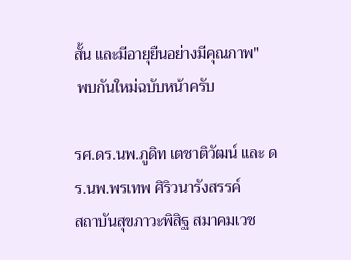สั้น และมีอายุยืนอย่างมีคุณภาพ"
 พบกันใหม่ฉบับหน้าครับ

รศ.ดร.นพ.ภูดิท เตชาติวัฒน์ และ ดร.นพ.พรเทพ ศิริวนารังสรรค์
สถาบันสุขภาวะพิสิฐ สมาคมเวช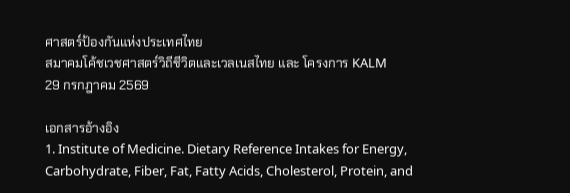ศาสตร์ป้องกันแห่งประเทศไทย
สมาคมโค้ชเวชศาสตร์วิถีชีวิตและเวลเนสไทย และ โครงการ KALM
29 กรกฎาคม 2569

เอกสารอ้างอิง
1. Institute of Medicine. Dietary Reference Intakes for Energy, Carbohydrate, Fiber, Fat, Fatty Acids, Cholesterol, Protein, and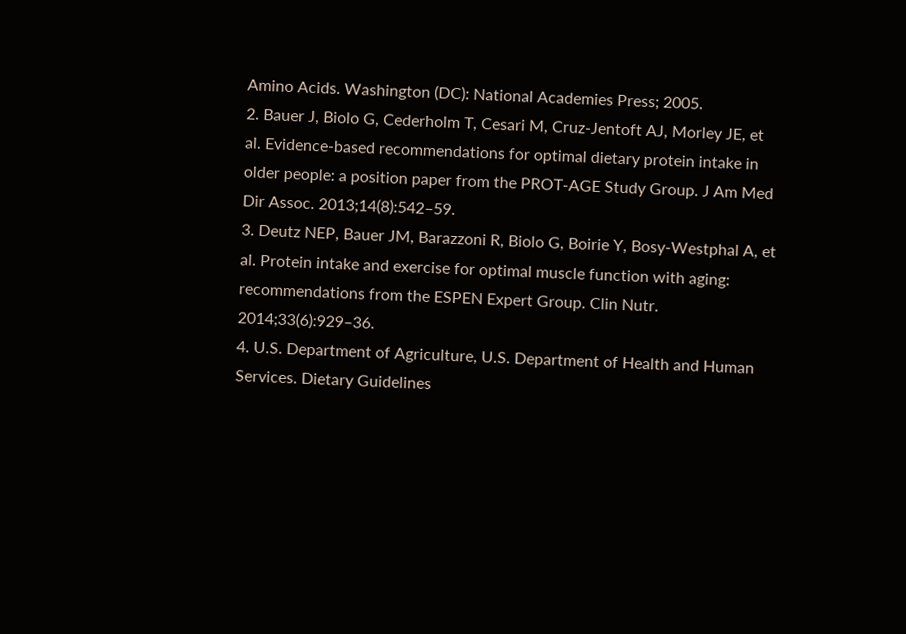Amino Acids. Washington (DC): National Academies Press; 2005.
2. Bauer J, Biolo G, Cederholm T, Cesari M, Cruz-Jentoft AJ, Morley JE, et al. Evidence-based recommendations for optimal dietary protein intake in older people: a position paper from the PROT-AGE Study Group. J Am Med Dir Assoc. 2013;14(8):542–59.
3. Deutz NEP, Bauer JM, Barazzoni R, Biolo G, Boirie Y, Bosy-Westphal A, et al. Protein intake and exercise for optimal muscle function with aging: recommendations from the ESPEN Expert Group. Clin Nutr. 2014;33(6):929–36.
4. U.S. Department of Agriculture, U.S. Department of Health and Human Services. Dietary Guidelines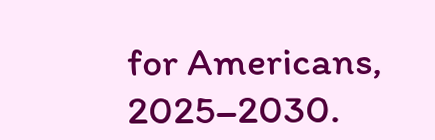for Americans, 2025–2030.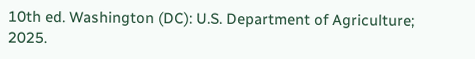10th ed. Washington (DC): U.S. Department of Agriculture; 2025.